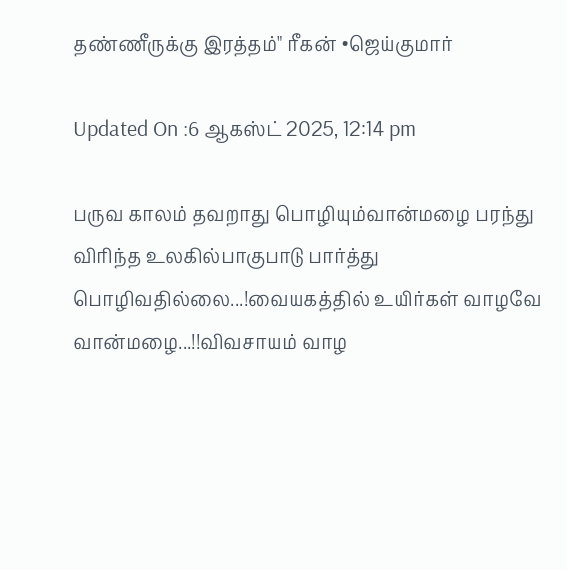தண்ணீருக்கு இரத்தம்" ரீகன் •ஜெய்குமார்

Updated On :6 ஆகஸ்ட் 2025, 12:14 pm

பருவ காலம் தவறாது பொழியும்வான்மழை பரந்து விரிந்த உலகில்பாகுபாடு பார்த்து பொழிவதில்லை...!வையகத்தில் உயிர்கள் வாழவே வான்மழை...!!விவசாயம் வாழ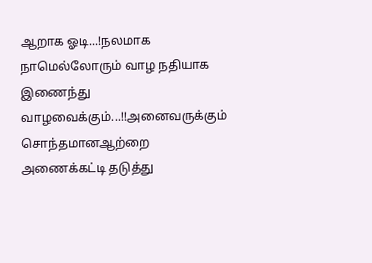ஆறாக ஓடி...!நலமாக நாமெல்லோரும் வாழ நதியாக இணைந்து வாழவைக்கும்...!!அனைவருக்கும் சொந்தமானஆற்றை அணைக்கட்டி தடுத்து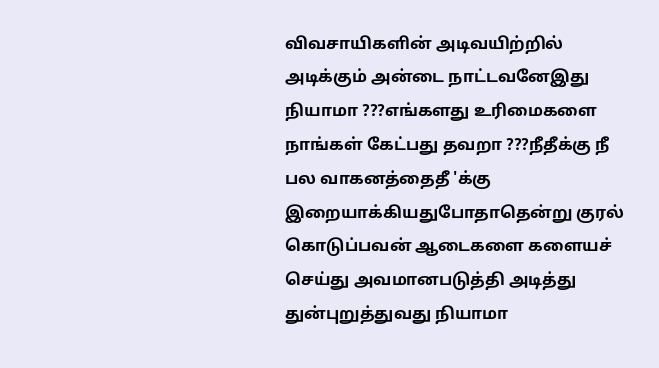விவசாயிகளின் அடிவயிற்றில் அடிக்கும் அன்டை நாட்டவனேஇது நியாமா ???எங்களது உரிமைகளை நாங்கள் கேட்பது தவறா ???நீதீக்கு நீ பல வாகனத்தைதீ 'க்கு இறையாக்கியதுபோதாதென்று குரல் கொடுப்பவன் ஆடைகளை களையச் செய்து அவமானபடுத்தி அடித்து துன்புறுத்துவது நியாமா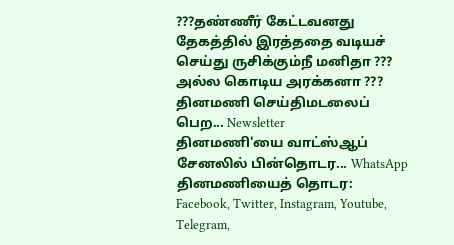???தண்ணீர் கேட்டவனது தேகத்தில் இரத்ததை வடியச் செய்து ருசிக்கும்நீ மனிதா ??? அல்ல கொடிய அரக்கனா ???
தினமணி செய்திமடலைப் பெற... Newsletter
தினமணி'யை வாட்ஸ்ஆப் சேனலில் பின்தொடர... WhatsApp
தினமணியைத் தொடர: Facebook, Twitter, Instagram, Youtube, Telegram,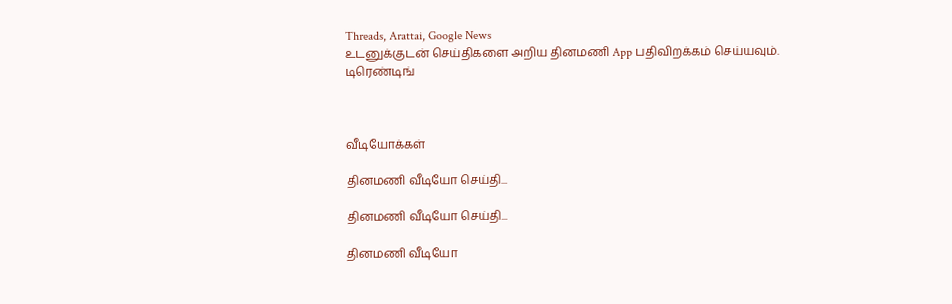Threads, Arattai, Google News
உடனுக்குடன் செய்திகளை அறிய தினமணி App பதிவிறக்கம் செய்யவும்.
டிரெண்டிங்



வீடியோக்கள்

தினமணி வீடியோ செய்தி...

தினமணி வீடியோ செய்தி...

தினமணி வீடியோ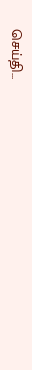செய்தி...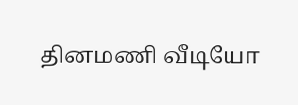தினமணி வீடியோ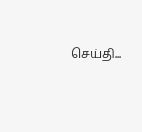செய்தி...